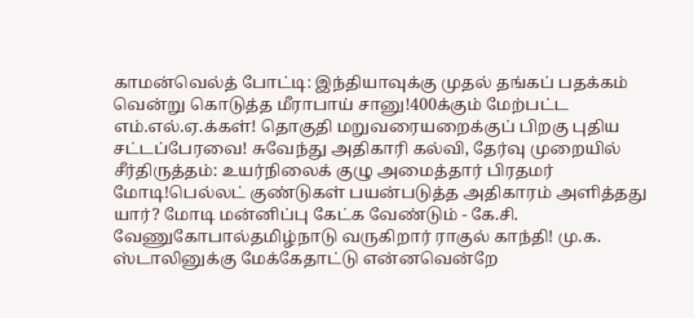காமன்வெல்த் போட்டி: இந்தியாவுக்கு முதல் தங்கப் பதக்கம் வென்று கொடுத்த மீராபாய் சானு!400க்கும் மேற்பட்ட எம்.எல்.ஏ.க்கள்! தொகுதி மறுவரையறைக்குப் பிறகு புதிய சட்டப்பேரவை! சுவேந்து அதிகாரி கல்வி, தேர்வு முறையில் சீர்திருத்தம்: உயர்நிலைக் குழு அமைத்தார் பிரதமர் மோடி!பெல்லட் குண்டுகள் பயன்படுத்த அதிகாரம் அளித்தது யார்? மோடி மன்னிப்பு கேட்க வேண்டும் - கே.சி. வேணுகோபால்தமிழ்நாடு வருகிறார் ராகுல் காந்தி! மு.க. ஸ்டாலினுக்கு மேக்கேதாட்டு என்னவென்றே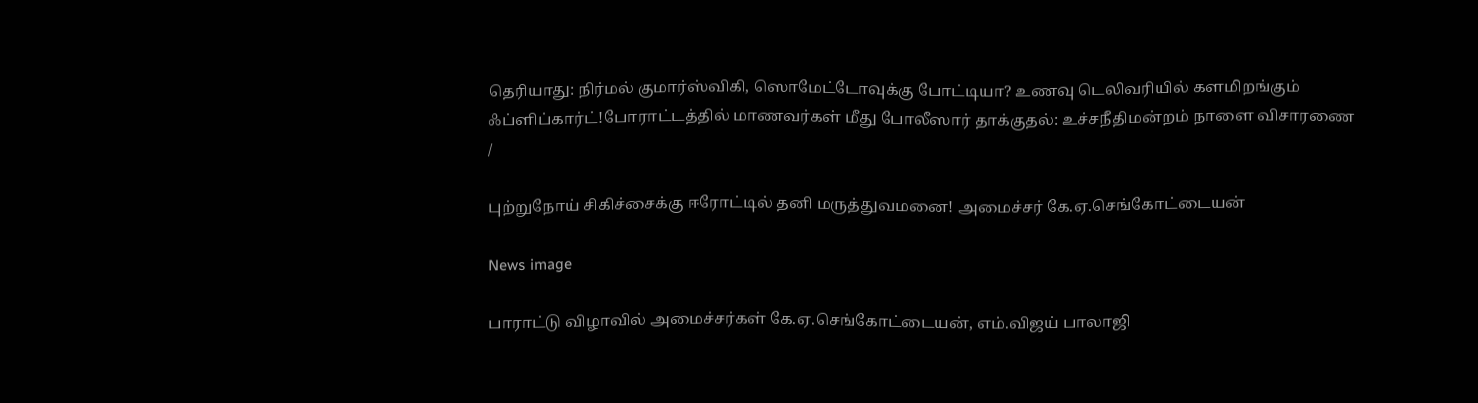தெரியாது: நிர்மல் குமார்ஸ்விகி, ஸொமேட்டோவுக்கு போட்டியா? உணவு டெலிவரியில் களமிறங்கும் ஃப்ளிப்கார்ட்!போராட்டத்தில் மாணவர்கள் மீது போலீஸார் தாக்குதல்: உச்சநீதிமன்றம் நாளை விசாரணை
/

புற்றுநோய் சிகிச்சைக்கு ஈரோட்டில் தனி மருத்துவமனை! அமைச்சர் கே.ஏ.செங்கோட்டையன்

News image

பாராட்டு விழாவில் அமைச்சர்கள் கே.ஏ.செங்கோட்டையன், எம்.விஜய் பாலாஜி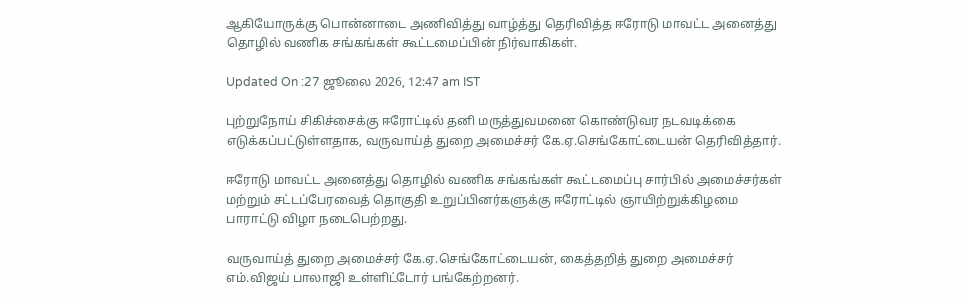ஆகியோருக்கு பொன்னாடை அணிவித்து வாழ்த்து தெரிவித்த ஈரோடு மாவட்ட அனைத்து தொழில் வணிக சங்கங்கள் கூட்டமைப்பின் நிர்வாகிகள்.

Updated On :27 ஜூலை 2026, 12:47 am IST

புற்றுநோய் சிகிச்சைக்கு ஈரோட்டில் தனி மருத்துவமனை கொண்டுவர நடவடிக்கை எடுக்கப்பட்டுள்ளதாக, வருவாய்த் துறை அமைச்சர் கே.ஏ.செங்கோட்டையன் தெரிவித்தார்.

ஈரோடு மாவட்ட அனைத்து தொழில் வணிக சங்கங்கள் கூட்டமைப்பு சார்பில் அமைச்சர்கள் மற்றும் சட்டப்பேரவைத் தொகுதி உறுப்பினர்களுக்கு ஈரோட்டில் ஞாயிற்றுக்கிழமை பாராட்டு விழா நடைபெற்றது.

வருவாய்த் துறை அமைச்சர் கே.ஏ.செங்கோட்டையன், கைத்தறித் துறை அமைச்சர் எம்.விஜய் பாலாஜி உள்ளிட்டோர் பங்கேற்றனர்.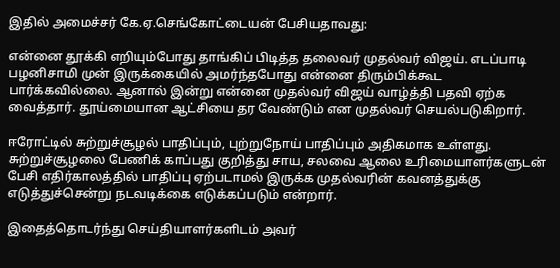இதில் அமைச்சர் கே.ஏ.செங்கோட்டையன் பேசியதாவது:

என்னை தூக்கி எறியும்போது தாங்கிப் பிடித்த தலைவர் முதல்வர் விஜய். எடப்பாடி பழனிசாமி முன் இருக்கையில் அமர்ந்தபோது என்னை திரும்பிக்கூட பார்க்கவில்லை. ஆனால் இன்று என்னை முதல்வர் விஜய் வாழ்த்தி பதவி ஏற்க வைத்தார். தூய்மையான ஆட்சியை தர வேண்டும் என முதல்வர் செயல்படுகிறார்.

ஈரோட்டில் சுற்றுச்சூழல் பாதிப்பும், புற்றுநோய் பாதிப்பும் அதிகமாக உள்ளது. சுற்றுச்சூழலை பேணிக் காப்பது குறித்து சாய, சலவை ஆலை உரிமையாளர்களுடன் பேசி எதிர்காலத்தில் பாதிப்பு ஏற்படாமல் இருக்க முதல்வரின் கவனத்துக்கு எடுத்துச்சென்று நடவடிக்கை எடுக்கப்படும் என்றார்.

இதைத்தொடர்ந்து செய்தியாளர்களிடம் அவர்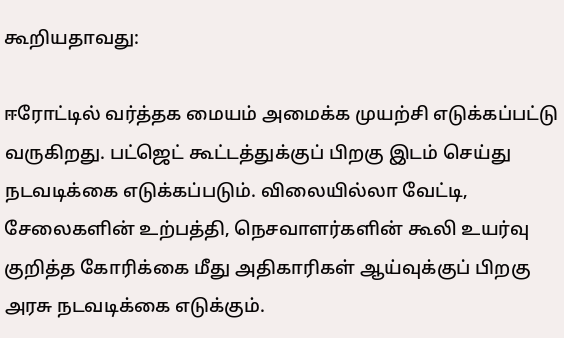கூறியதாவது:

ஈரோட்டில் வர்த்தக மையம் அமைக்க முயற்சி எடுக்கப்பட்டு வருகிறது. பட்ஜெட் கூட்டத்துக்குப் பிறகு இடம் செய்து நடவடிக்கை எடுக்கப்படும். விலையில்லா வேட்டி, சேலைகளின் உற்பத்தி, நெசவாளர்களின் கூலி உயர்வு குறித்த கோரிக்கை மீது அதிகாரிகள் ஆய்வுக்குப் பிறகு அரசு நடவடிக்கை எடுக்கும்.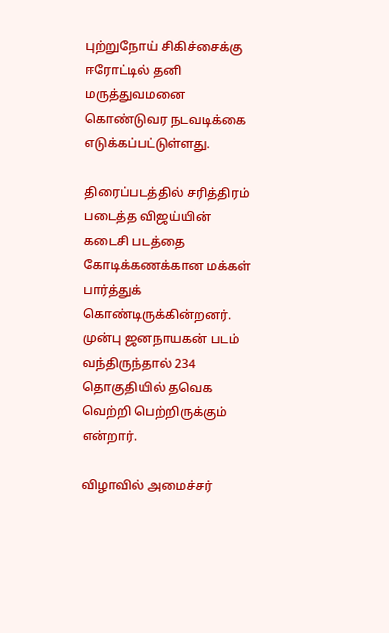புற்றுநோய் சிகிச்சைக்கு ஈரோட்டில் தனி மருத்துவமனை கொண்டுவர நடவடிக்கை எடுக்கப்பட்டுள்ளது.

திரைப்படத்தில் சரித்திரம் படைத்த விஜய்யின் கடைசி படத்தை கோடிக்கணக்கான மக்கள் பார்த்துக் கொண்டிருக்கின்றனர். முன்பு ஜனநாயகன் படம் வந்திருந்தால் 234 தொகுதியில் தவெக வெற்றி பெற்றிருக்கும் என்றார்.

விழாவில் அமைச்சர்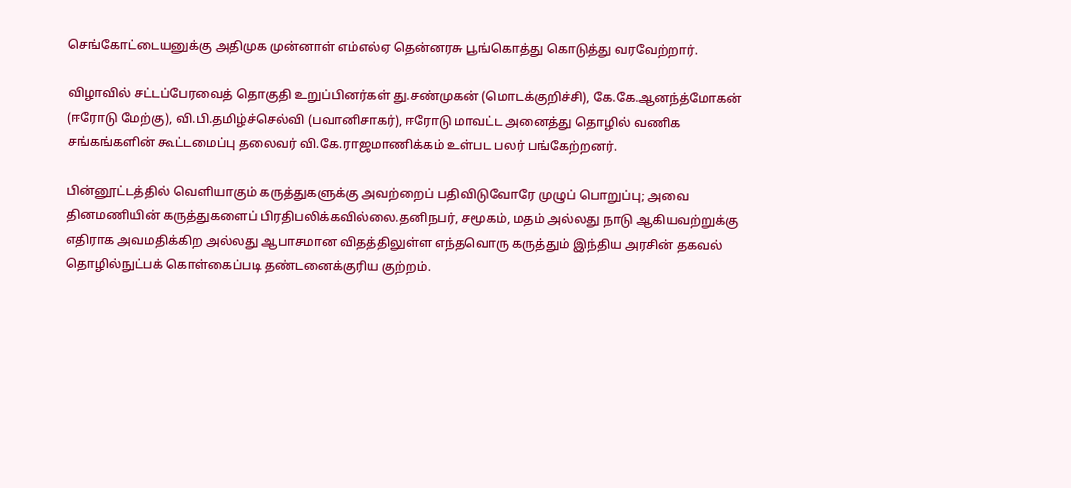செங்கோட்டையனுக்கு அதிமுக முன்னாள் எம்எல்ஏ தென்னரசு பூங்கொத்து கொடுத்து வரவேற்றார்.

விழாவில் சட்டப்பேரவைத் தொகுதி உறுப்பினர்கள் து.சண்முகன் (மொடக்குறிச்சி), கே.கே.ஆனந்த்மோகன் (ஈரோடு மேற்கு), வி.பி.தமிழ்ச்செல்வி (பவானிசாகர்), ஈரோடு மாவட்ட அனைத்து தொழில் வணிக சங்கங்களின் கூட்டமைப்பு தலைவர் வி.கே.ராஜமாணிக்கம் உள்பட பலர் பங்கேற்றனர்.

பின்னூட்டத்தில் வெளியாகும் கருத்துகளுக்கு அவற்றைப் பதிவிடுவோரே முழுப் பொறுப்பு; அவை தினமணியின் கருத்துகளைப் பிரதிபலிக்கவில்லை.தனிநபர், சமூகம், மதம் அல்லது நாடு ஆகியவற்றுக்கு எதிராக அவமதிக்கிற அல்லது ஆபாசமான விதத்திலுள்ள எந்தவொரு கருத்தும் இந்திய அரசின் தகவல் தொழில்நுட்பக் கொள்கைப்படி தண்டனைக்குரிய குற்றம்.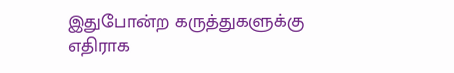இதுபோன்ற கருத்துகளுக்கு எதிராக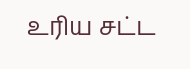உரிய சட்ட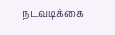நடவடிக்கை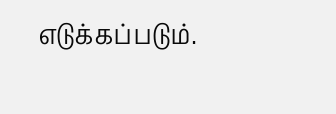எடுக்கப்படும்.